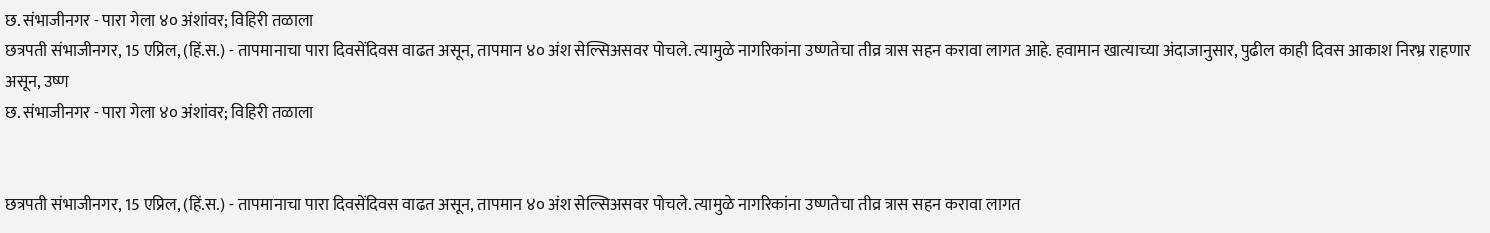छ. संभाजीनगर - पारा गेला ४० अंशांवर; विहिरी तळाला
छत्रपती संभाजीनगर, 15 एप्रिल, (हिं.स.) - तापमानाचा पारा दिवसेंदिवस वाढत असून, तापमान ४० अंश सेल्सिअसवर पोचले. त्यामुळे नागरिकांना उष्णतेचा तीव्र त्रास सहन करावा लागत आहे. हवामान खात्याच्या अंदाजानुसार, पुढील काही दिवस आकाश निरभ्र राहणार असून, उष्ण
छ. संभाजीनगर - पारा गेला ४० अंशांवर; विहिरी तळाला


छत्रपती संभाजीनगर, 15 एप्रिल, (हिं.स.) - तापमानाचा पारा दिवसेंदिवस वाढत असून, तापमान ४० अंश सेल्सिअसवर पोचले. त्यामुळे नागरिकांना उष्णतेचा तीव्र त्रास सहन करावा लागत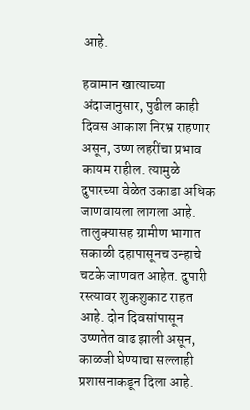आहे.

हवामान खात्याच्या अंदाजानुसार, पुढील काही दिवस आकाश निरभ्र राहणार असून, उष्ण लहरींचा प्रभाव कायम राहील. त्यामुळे दुपारच्या वेळेत उकाडा अधिक जाणवायला लागला आहे. तालुक्यासह ग्रामीण भागात सकाळी दहापासूनच उन्हाचे चटके जाणवत आहेत. दुपारी रस्त्यावर शुकशुकाट राहत आहे. दोन दिवसांपासून उष्णतेत वाढ झाली असून, काळजी घेण्याचा सल्लाही प्रशासनाकडून दिला आहे.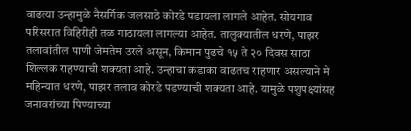वाढत्या उन्हामुळे नैसर्गिक जलसाठे कोरडे पडायला लागले आहेत. सोयगाव परिसरात विहिरीही तळ गाठायला लागल्या आहेत. तालुक्यातील धरणे, पाझर तलावांतील पाणी जेमतेम उरले असून, किमान पुढचे १५ ते २० दिवस साठा शिल्लक राहण्याची शक्यता आहे. उन्हाचा कडाका वाढतच राहणार असल्याने मे महिन्यात धरणे, पाझर तलाव कोरडे पडण्याची शक्यता आहे. यामुळे पशुपक्ष्यांसह जनावरांच्या पिण्याच्या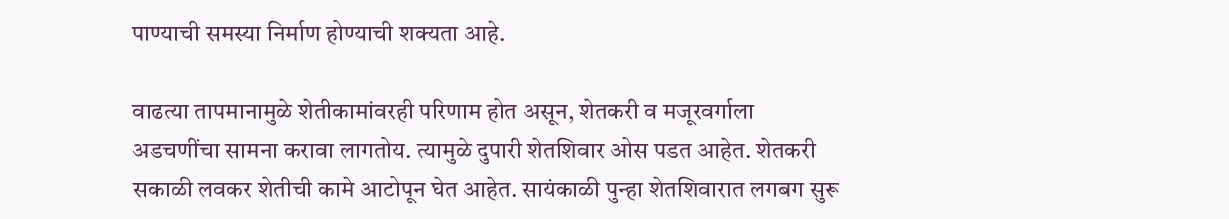पाण्याची समस्या निर्माण होण्याची शक्यता आहे.

वाढत्या तापमानामुळे शेतीकामांवरही परिणाम होत असून, शेतकरी व मजूरवर्गाला अडचणींचा सामना करावा लागतोय. त्यामुळे दुपारी शेतशिवार ओस पडत आहेत. शेतकरी सकाळी लवकर शेतीची कामे आटोपून घेत आहेत. सायंकाळी पुन्हा शेतशिवारात लगबग सुरू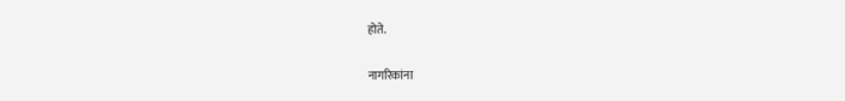होते.

नागरिकांना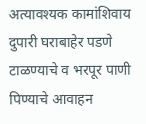अत्यावश्यक कामांशिवाय दुपारी घराबाहेर पडणे टाळण्याचे व भरपूर पाणी पिण्याचे आवाहन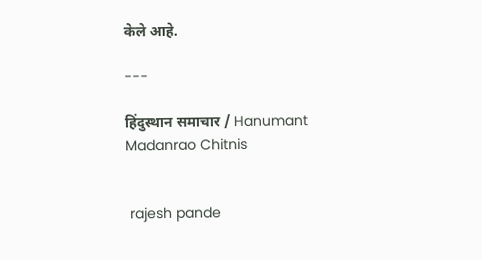केले आहे.

---

हिंदुस्थान समाचार / Hanumant Madanrao Chitnis


 rajesh pande